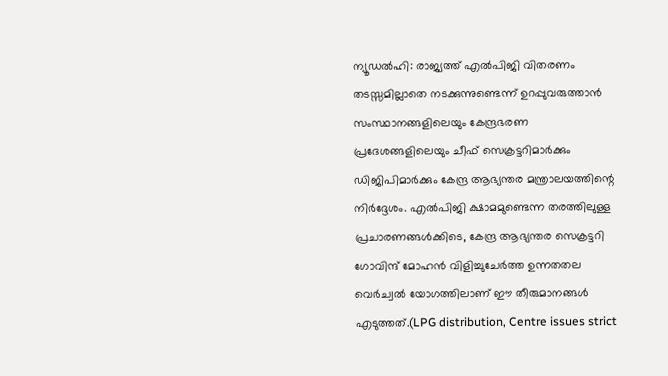ന്യൂഡൽഹി: രാജ്യത്ത് എൽപിജി വിതരണം തടസ്സമില്ലാതെ നടക്കുന്നുണ്ടെന്ന് ഉറപ്പുവരുത്താൻ സംസ്ഥാനങ്ങളിലെയും കേന്ദ്രഭരണ പ്രദേശങ്ങളിലെയും ചീഫ് സെക്രട്ടറിമാർക്കും ഡിജിപിമാർക്കും കേന്ദ്ര ആഭ്യന്തര മന്ത്രാലയത്തിന്റെ നിർദ്ദേശം. എൽപിജി ക്ഷാമമുണ്ടെന്ന തരത്തിലുള്ള പ്രചാരണങ്ങൾക്കിടെ, കേന്ദ്ര ആഭ്യന്തര സെക്രട്ടറി ഗോവിന്ദ് മോഹൻ വിളിച്ചുചേർത്ത ഉന്നതതല വെർച്വൽ യോഗത്തിലാണ് ഈ തീരുമാനങ്ങൾ എടുത്തത്.(LPG distribution, Centre issues strict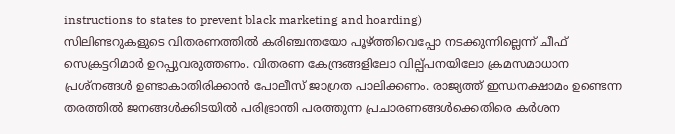instructions to states to prevent black marketing and hoarding)
സിലിണ്ടറുകളുടെ വിതരണത്തിൽ കരിഞ്ചന്തയോ പൂഴ്ത്തിവെപ്പോ നടക്കുന്നില്ലെന്ന് ചീഫ് സെക്രട്ടറിമാർ ഉറപ്പുവരുത്തണം. വിതരണ കേന്ദ്രങ്ങളിലോ വില്പ്പനയിലോ ക്രമസമാധാന പ്രശ്നങ്ങൾ ഉണ്ടാകാതിരിക്കാൻ പോലീസ് ജാഗ്രത പാലിക്കണം. രാജ്യത്ത് ഇന്ധനക്ഷാമം ഉണ്ടെന്ന തരത്തിൽ ജനങ്ങൾക്കിടയിൽ പരിഭ്രാന്തി പരത്തുന്ന പ്രചാരണങ്ങൾക്കെതിരെ കർശന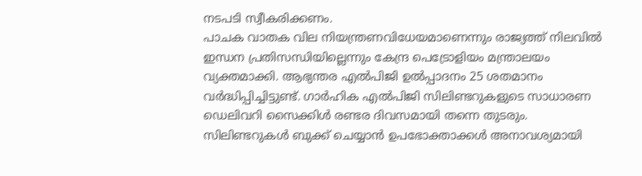നടപടി സ്വീകരിക്കണം.
പാചക വാതക വില നിയന്ത്രണവിധേയമാണെന്നും രാജ്യത്ത് നിലവിൽ ഇന്ധന പ്രതിസന്ധിയില്ലെന്നും കേന്ദ്ര പെട്രോളിയം മന്ത്രാലയം വ്യക്തമാക്കി. ആഭ്യന്തര എൽപിജി ഉൽപ്പാദനം 25 ശതമാനം വർദ്ധിപ്പിച്ചിട്ടുണ്ട്. ഗാർഹിക എൽപിജി സിലിണ്ടറുകളുടെ സാധാരണ ഡെലിവറി സൈക്കിൾ രണ്ടര ദിവസമായി തന്നെ തുടരും. സിലിണ്ടറുകൾ ബുക്ക് ചെയ്യാൻ ഉപഭോക്താക്കൾ അനാവശ്യമായി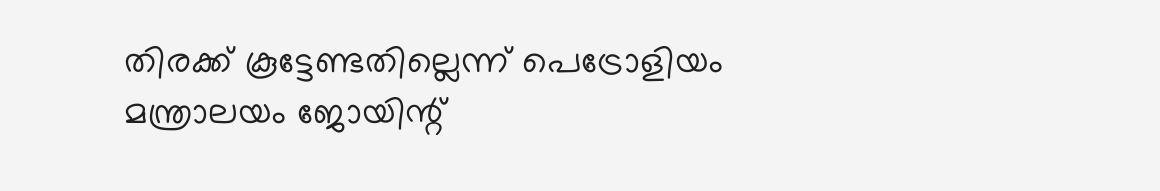തിരക്ക് കൂട്ടേണ്ടതില്ലെന്ന് പെട്രോളിയം മന്ത്രാലയം ജോയിന്റ്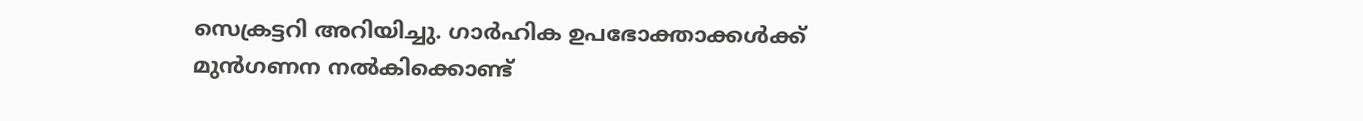സെക്രട്ടറി അറിയിച്ചു. ഗാർഹിക ഉപഭോക്താക്കൾക്ക് മുൻഗണന നൽകിക്കൊണ്ട്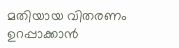മതിയായ വിതരണം ഉറപ്പാക്കാൻ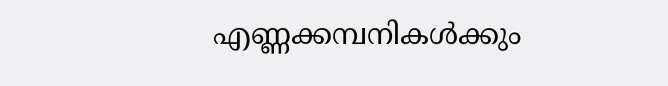എണ്ണക്കമ്പനികൾക്കും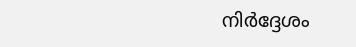നിർദ്ദേശം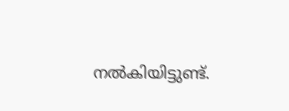നൽകിയിട്ടുണ്ട്.